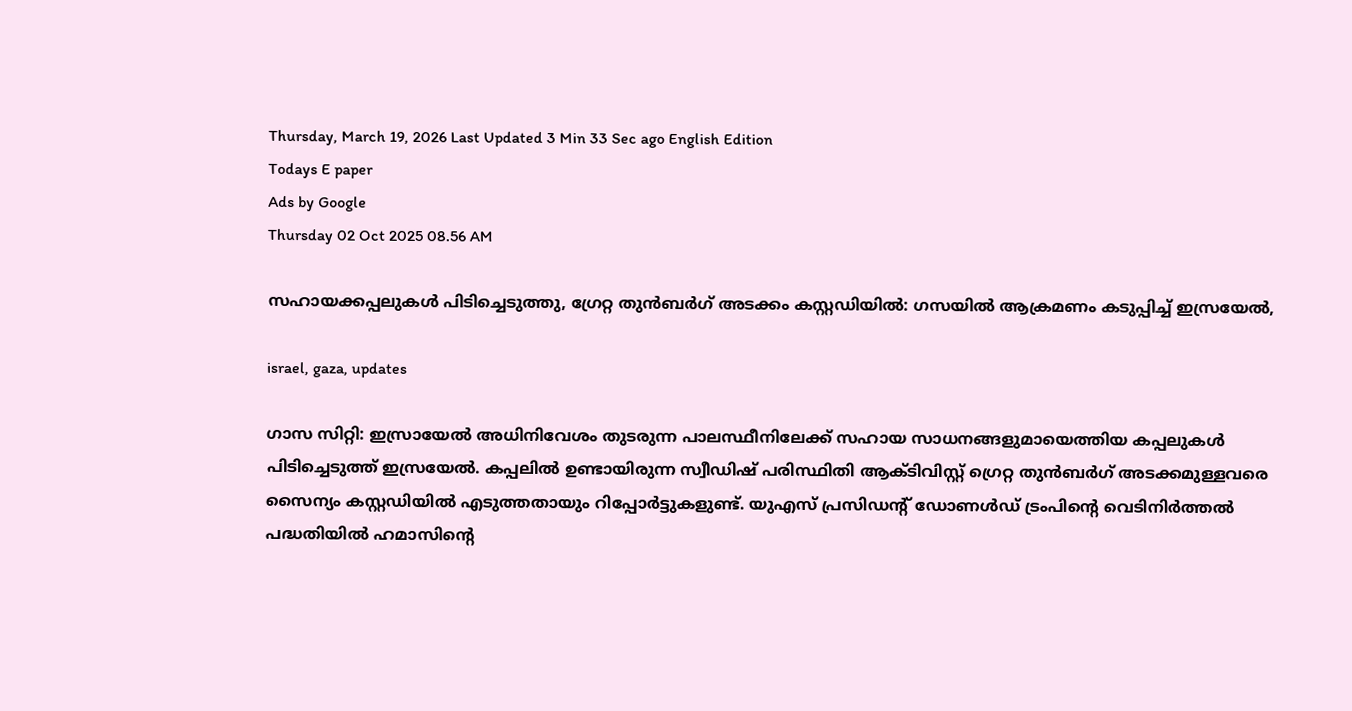Thursday, March 19, 2026 Last Updated 3 Min 33 Sec ago English Edition
Todays E paper
Ads by Google
Thursday 02 Oct 2025 08.56 AM

സഹായക്കപ്പലുകള്‍ പിടിച്ചെടുത്തു, ഗ്രേറ്റ തുന്‍ബര്‍ഗ് അടക്കം കസ്റ്റഡിയില്‍: ഗസയില്‍ ആക്രമണം കടുപ്പിച്ച് ഇസ്രയേല്‍,

israel, gaza, updates

ഗാസ സിറ്റി: ഇസ്രായേല്‍ അധിനിവേശം തുടരുന്ന പാലസ്ഥീനിലേക്ക് സഹായ സാധനങ്ങളുമായെത്തിയ കപ്പലുകള്‍ പിടിച്ചെടുത്ത് ഇസ്രയേല്‍. കപ്പലില്‍ ഉണ്ടായിരുന്ന സ്വീഡിഷ് പരിസ്ഥിതി ആക്ടിവിസ്റ്റ് ഗ്രെറ്റ തുന്‍ബര്‍ഗ് അടക്കമുള്ളവരെ സൈന്യം കസ്റ്റഡിയില്‍ എടുത്തതായും റിപ്പോര്‍ട്ടുകളുണ്ട്. യുഎസ് പ്രസിഡന്റ് ഡോണള്‍ഡ് ട്രംപിന്റെ വെടിനിര്‍ത്തല്‍ പദ്ധതിയില്‍ ഹമാസിന്റെ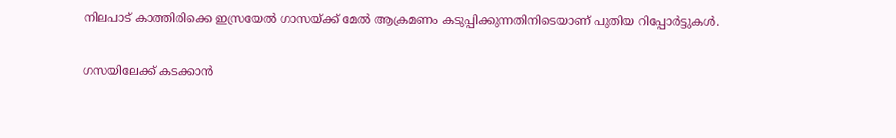നിലപാട് കാത്തിരിക്കെ ഇസ്രയേല്‍ ഗാസയ്ക്ക് മേല്‍ ആക്രമണം കടുപ്പിക്കുന്നതിനിടെയാണ് പുതിയ റിപ്പോര്‍ട്ടുകള്‍.

ഗസയിലേക്ക് കടക്കാന്‍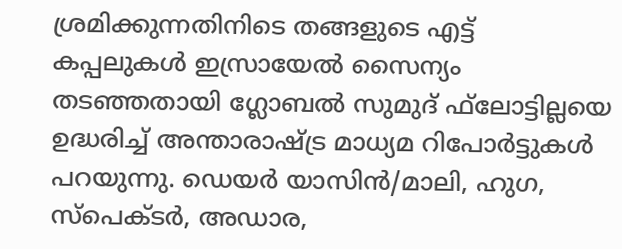ശ്രമിക്കുന്നതിനിടെ തങ്ങളുടെ എട്ട് കപ്പലുകള്‍ ഇസ്രായേല്‍ സൈന്യം തടഞ്ഞതായി ഗ്ലോബല്‍ സുമുദ് ഫ്‌ലോട്ടില്ലയെ ഉദ്ധരിച്ച് അന്താരാഷ്ട്ര മാധ്യമ റിപോര്‍ട്ടുകള്‍ പറയുന്നു. ഡെയര്‍ യാസിന്‍/മാലി, ഹുഗ, സ്‌പെക്ടര്‍, അഡാര,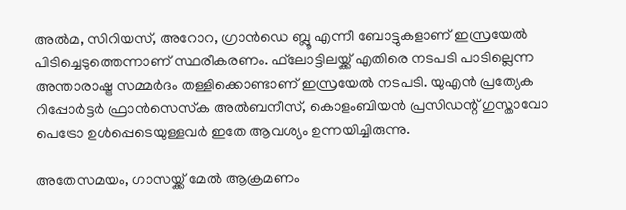അല്‍മ, സിറിയസ്, അറോറ, ഗ്രാന്‍ഡെ ബ്ലൂ എന്നീ ബോട്ടുകളാണ് ഇസ്രയേല്‍ പിടിച്ചെടുത്തെന്നാണ് സ്ഥരീകരണം. ഫ്‌ലോട്ടിലയ്ക്ക് എതിരെ നടപടി പാടില്ലെന്ന അന്താരാഷ്ട്ര സമ്മര്‍ദം തള്ളിക്കൊണ്ടാണ് ഇസ്രയേല്‍ നടപടി. യുഎന്‍ പ്രത്യേക റിപ്പോര്‍ട്ടര്‍ ഫ്രാന്‍സെസ്‌ക അല്‍ബനീസ്, കൊളംബിയന്‍ പ്രസിഡന്റ് ഗുസ്താവോ പെട്രോ ഉള്‍പ്പെടെയുള്ളവര്‍ ഇതേ ആവശ്യം ഉന്നയിച്ചിരുന്നു.

അതേസമയം, ഗാസയ്ക്ക് മേല്‍ ആക്രമണം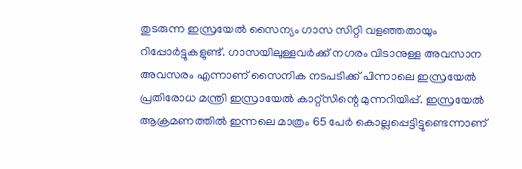തുടരുന്ന ഇസ്രയേല്‍ സൈന്യം ഗാസ സിറ്റി വളഞ്ഞതായും റിപ്പോര്‍ട്ടുകളുണ്ട്. ഗാസയിലുള്ളവര്‍ക്ക് നഗരം വിടാനുള്ള അവസാന അവസരം എന്നാണ് സൈനിക നടപടിക്ക് പിന്നാലെ ഇസ്രയേല്‍ പ്രതിരോധ മന്ത്രി ഇസ്രായേല്‍ കാറ്റ്‌സിന്റെ മുന്നറിയിപ്പ്. ഇസ്രയേല്‍ ആക്രമണത്തില്‍ ഇന്നലെ മാത്രം 65 പേര്‍ കൊല്ലപ്പെട്ടിട്ടുണ്ടെന്നാണ്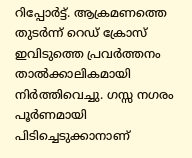റിപ്പോര്‍ട്ട്. ആക്രമണത്തെ തുടര്‍ന്ന് റെഡ് ക്രോസ് ഇവിടുത്തെ പ്രവര്‍ത്തനം താല്‍ക്കാലികമായി നിര്‍ത്തിവെച്ചു. ഗസ്സ നഗരം പൂര്‍ണമായി പിടിച്ചെടുക്കാനാണ്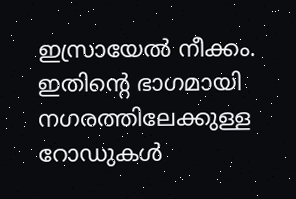ഇസ്രായേല്‍ നീക്കം. ഇതിന്റെ ഭാഗമായി നഗരത്തിലേക്കുള്ള റോഡുകള്‍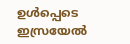ഉള്‍പ്പെടെ ഇസ്രയേല്‍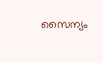സൈന്യം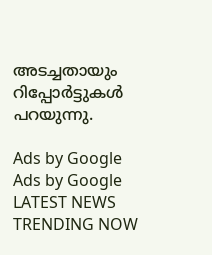അടച്ചതായും റിപ്പോര്‍ട്ടുകള്‍ പറയുന്നു.

Ads by Google
Ads by Google
LATEST NEWS
TRENDING NOW